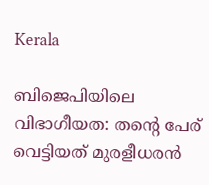Kerala

ബിജെപിയിലെ വിഭാഗീയത: തന്റെ പേര് വെട്ടിയത് മുരളീധരൻ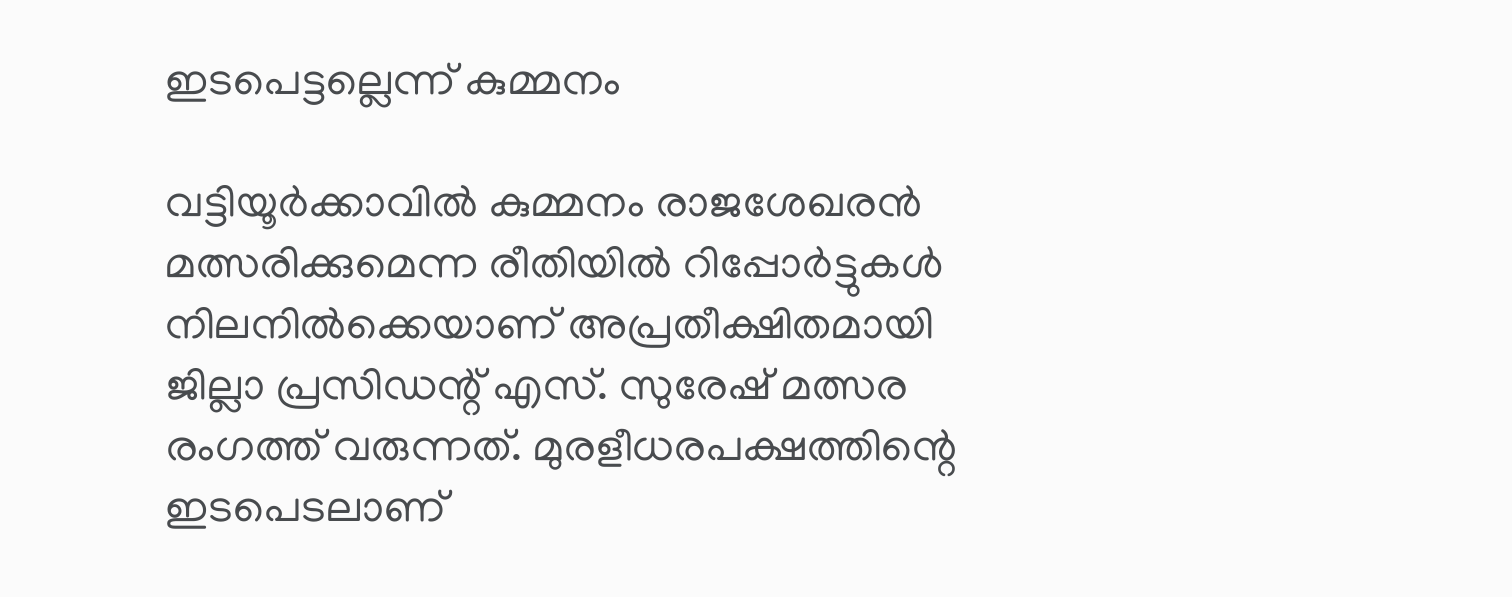ഇടപെട്ടല്ലെന്ന് കുമ്മനം

വട്ടിയൂർക്കാവിൽ കുമ്മനം രാജശേഖരൻ മത്സരിക്കുമെന്ന രീതിയിൽ റിപ്പോർട്ടുകൾ നിലനിൽക്കെയാണ് അപ്രതീക്ഷിതമായി ജില്ലാ പ്രസിഡന്റ് എസ്. സുരേഷ് മത്സര രംഗത്ത് വരുന്നത്. മുരളീധരപക്ഷത്തിന്റെ ഇടപെടലാണ്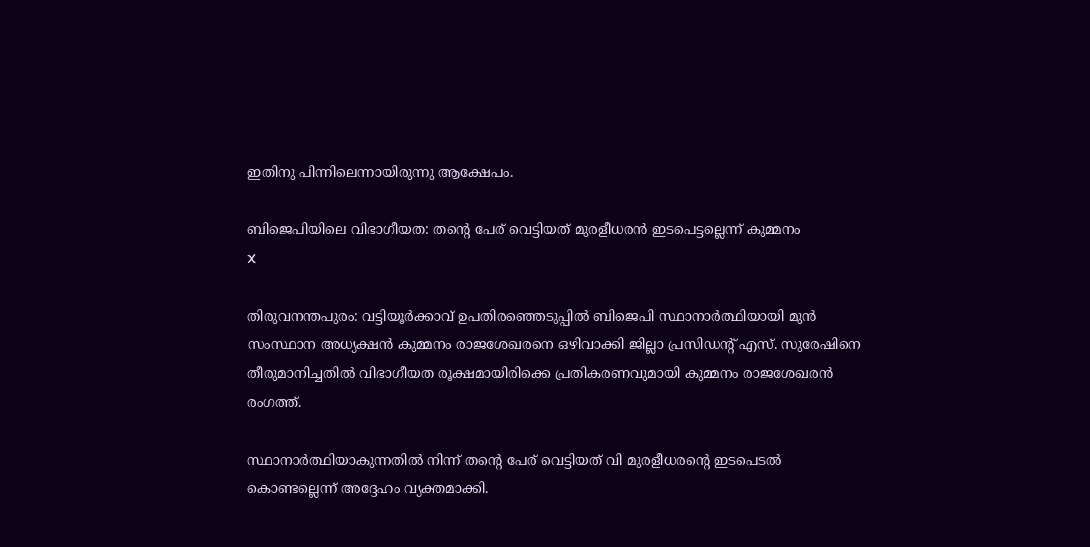ഇതിനു പിന്നിലെന്നായിരുന്നു ആക്ഷേപം.

ബിജെപിയിലെ വിഭാഗീയത: തന്റെ പേര് വെട്ടിയത് മുരളീധരൻ ഇടപെട്ടല്ലെന്ന് കുമ്മനം
X

തിരുവനന്തപുരം: വട്ടിയൂർക്കാവ് ഉപതിരഞ്ഞെടുപ്പിൽ ബിജെപി സ്ഥാനാർത്ഥിയായി മുൻ സംസ്ഥാന അധ്യക്ഷൻ കുമ്മനം രാജശേഖരനെ ഒഴിവാക്കി ജില്ലാ പ്രസിഡന്റ് എസ്. സുരേഷിനെ തീരുമാനിച്ചതിൽ വിഭാഗീയത രൂക്ഷമായിരിക്കെ പ്രതികരണവുമായി കുമ്മനം രാജശേഖരൻ രംഗത്ത്.

സ്ഥാനാർത്ഥിയാകുന്നതിൽ നിന്ന് തന്റെ പേര് വെട്ടിയത് വി മുരളീധരന്റെ ഇടപെടൽ കൊണ്ടല്ലെന്ന് അദ്ദേഹം വ്യക്തമാക്കി.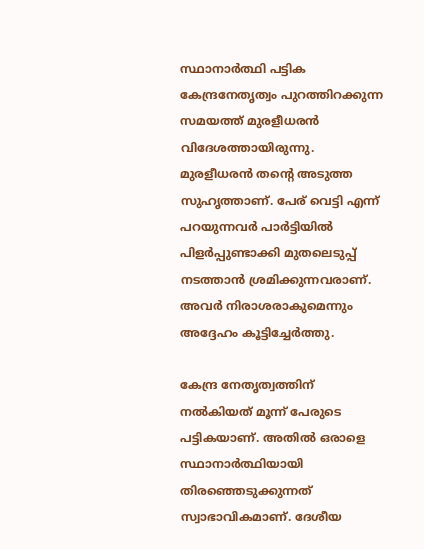സ്ഥാനാർത്ഥി പട്ടിക കേന്ദ്രനേതൃത്വം പുറത്തിറക്കുന്ന സമയത്ത് മുരളീധരൻ വിദേശത്തായിരുന്നു. മുരളീധരൻ തന്റെ അടുത്ത സുഹൃത്താണ്. പേര് വെട്ടി എന്ന് പറയുന്നവർ പാർട്ടിയിൽ പിളർപ്പുണ്ടാക്കി മുതലെടുപ്പ് നടത്താൻ ശ്രമിക്കുന്നവരാണ്. അവർ നിരാശരാകുമെന്നും അദ്ദേഹം കൂട്ടിച്ചേർത്തു.

കേന്ദ്ര നേതൃത്വത്തിന് നൽകിയത് മൂന്ന് പേരുടെ പട്ടികയാണ്. അതിൽ ഒരാളെ സ്ഥാനാർത്ഥിയായി തിരഞ്ഞെടുക്കുന്നത് സ്വാഭാവികമാണ്. ദേശീയ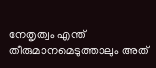നേതൃത്വം എന്ത് തീരുമാനമെടുത്താലും അത്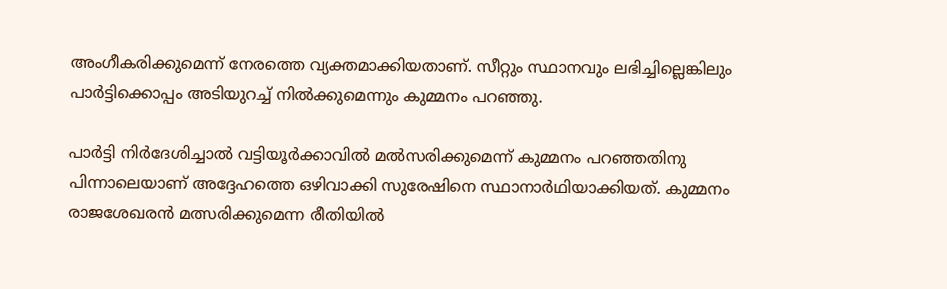അംഗീകരിക്കുമെന്ന് നേരത്തെ വ്യക്തമാക്കിയതാണ്. സീറ്റും സ്ഥാനവും ലഭിച്ചില്ലെങ്കിലും പാർട്ടിക്കൊപ്പം അടിയുറച്ച് നിൽക്കുമെന്നും കുമ്മനം പറഞ്ഞു.

പാർട്ടി നിർദേശിച്ചാൽ വട്ടിയൂർക്കാവിൽ മൽസരിക്കുമെന്ന് കുമ്മനം പറഞ്ഞതിനു പിന്നാലെയാണ് അദ്ദേഹത്തെ ഒഴിവാക്കി സുരേഷിനെ സ്ഥാനാർഥിയാക്കിയത്. കുമ്മനം രാജശേഖരൻ മത്സരിക്കുമെന്ന രീതിയിൽ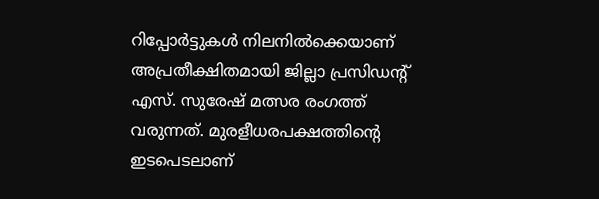റിപ്പോർട്ടുകൾ നിലനിൽക്കെയാണ് അപ്രതീക്ഷിതമായി ജില്ലാ പ്രസിഡന്റ് എസ്. സുരേഷ് മത്സര രംഗത്ത് വരുന്നത്. മുരളീധരപക്ഷത്തിന്റെ ഇടപെടലാണ്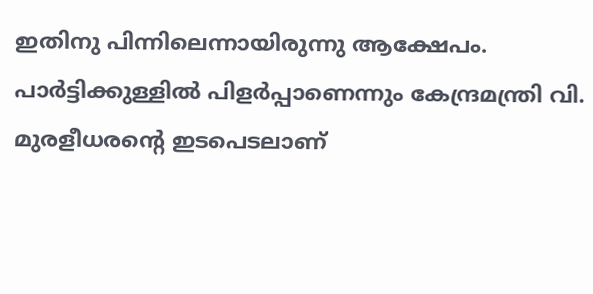ഇതിനു പിന്നിലെന്നായിരുന്നു ആക്ഷേപം. പാർട്ടിക്കുള്ളിൽ പിളർപ്പാണെന്നും കേന്ദ്രമന്ത്രി വി. മുരളീധരന്റെ ഇടപെടലാണ്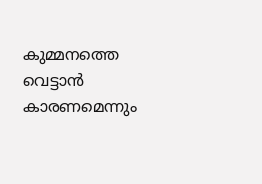കുമ്മനത്തെ വെട്ടാൻ കാരണമെന്നും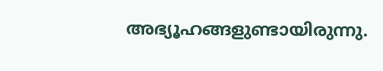അഭ്യൂഹങ്ങളുണ്ടായിരുന്നു.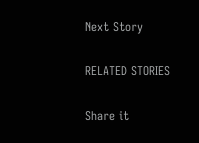Next Story

RELATED STORIES

Share it